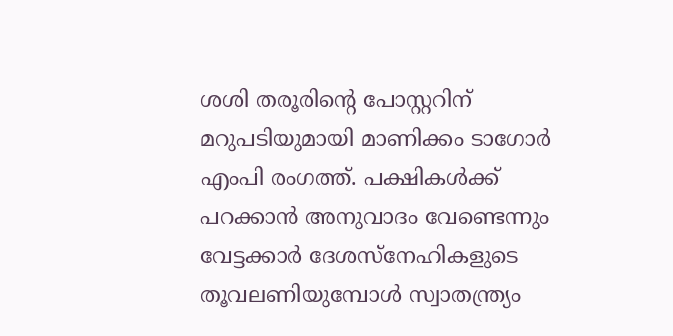ശശി തരൂരിന്റെ പോസ്റ്ററിന് മറുപടിയുമായി മാണിക്കം ടാഗോർ എംപി രംഗത്ത്. പക്ഷികൾക്ക് പറക്കാൻ അനുവാദം വേണ്ടെന്നും വേട്ടക്കാർ ദേശസ്നേഹികളുടെ തൂവലണിയുമ്പോൾ സ്വാതന്ത്ര്യം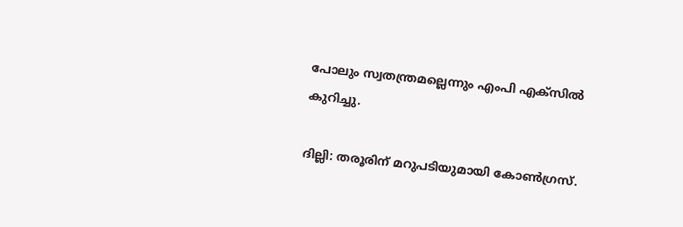പോലും സ്വതന്ത്രമല്ലെന്നും എംപി എക്സിൽ കുറിച്ചു.

ദില്ലി: തരൂരിന് മറുപടിയുമായി കോൺഗ്രസ്.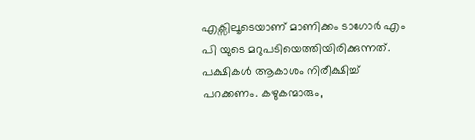എക്സിലൂടെയാണ് മാണിക്കം ടാഗോർ എം പി യുടെ മറുപടിയെത്തിയിരിക്കുന്നത്. പക്ഷികൾ ആകാശം നിരീക്ഷിച്ച് പറക്കണം. കഴുകന്മാരും,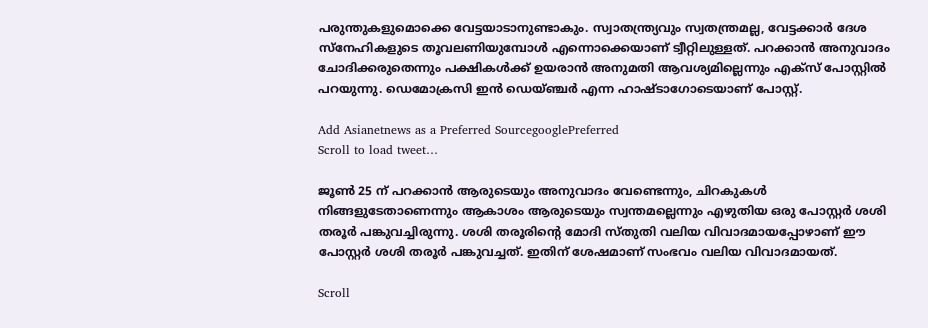പരുന്തുകളുമൊക്കെ വേട്ടയാടാനുണ്ടാകും. സ്വാതന്ത്ര്യവും സ്വതന്ത്രമല്ല, വേട്ടക്കാർ ദേശ സ്നേഹികളുടെ തൂവലണിയുമ്പോൾ എന്നൊക്കെയാണ് ട്വീറ്റിലുള്ളത്. പറക്കാൻ അനുവാദം ചോദിക്കരുതെന്നും പക്ഷികൾക്ക് ഉയരാൻ അനുമതി ആവശ്യമില്ലെന്നും എക്സ് പോസ്റ്റിൽ പറയുന്നു. ഡെമോക്രസി ഇൻ ഡെയ്ഞ്ചർ എന്ന ഹാഷ്ടാഗോടെയാണ് പോസ്റ്റ്.

Add Asianetnews as a Preferred SourcegooglePreferred
Scroll to load tweet…

ജൂൺ 25 ന് പറക്കാൻ ആരുടെയും അനുവാദം വേണ്ടെന്നും, ചിറകുകൾ നിങ്ങളുടേതാണെന്നും ആകാശം ആരുടെയും സ്വന്തമല്ലെന്നും എഴുതിയ ഒരു പോസ്റ്റർ ശശി തരൂർ പങ്കുവച്ചിരുന്നു. ശശി തരൂരിന്റെ മോദി സ്തുതി വലിയ വിവാദമായപ്പോഴാണ് ഈ പോസ്റ്റർ ശശി തരൂർ പങ്കുവച്ചത്. ഇതിന് ശേഷമാണ് സംഭവം വലിയ വിവാദമായത്.

Scroll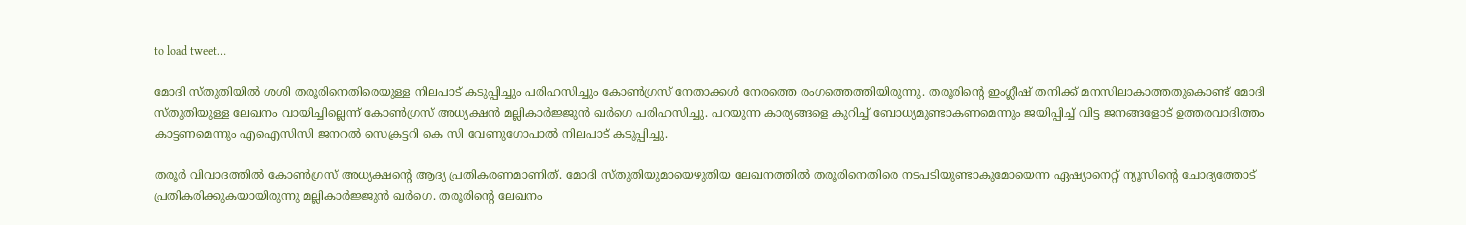to load tweet…

മോദി സ്തുതിയിൽ ശശി തരൂരിനെതിരെയുള്ള നിലപാട് കടുപ്പിച്ചും പരിഹസിച്ചും കോൺഗ്രസ് നേതാക്കൾ നേരത്തെ രംഗത്തെത്തിയിരുന്നു. തരൂരിന്‍റെ ഇംഗ്ലീഷ് തനിക്ക് മനസിലാകാത്തതുകൊണ്ട് മോദി സ്തുതിയുള്ള ലേഖനം വായിച്ചില്ലെന്ന് കോണ്‍ഗ്രസ് അധ്യക്ഷന്‍ മല്ലികാര്‍ജ്ജുന്‍ ഖര്‍ഗെ പരിഹസിച്ചു. പറയുന്ന കാര്യങ്ങളെ കുറിച്ച് ബോധ്യമുണ്ടാകണമെന്നും ജയിപ്പിച്ച് വിട്ട ജനങ്ങളോട് ഉത്തരവാദിത്തം കാട്ടണമെന്നും എഐസിസി ജനറല്‍ സെക്രട്ടറി കെ സി വേണുഗോപാല്‍ നിലപാട് കടുപ്പിച്ചു.

തരൂര്‍ വിവാദത്തില്‍ കോണ്‍ഗ്രസ് അധ്യക്ഷന്‍റെ ആദ്യ പ്രതികരണമാണിത്. മോദി സ്തുതിയുമായെഴുതിയ ലേഖനത്തില്‍ തരൂരിനെതിരെ നടപടിയുണ്ടാകുമോയെന്ന ഏഷ്യാനെറ്റ് ന്യൂസിന്‍റെ ചോദ്യത്തോട് പ്രതികരിക്കുകയായിരുന്നു മല്ലികാര്‍ജ്ജുന്‍ ഖര്‍ഗെ. തരൂരിന്‍റെ ലേഖനം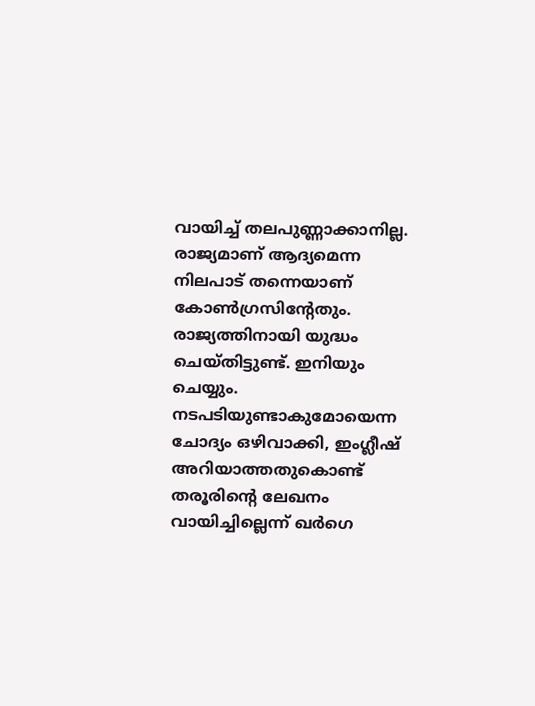വായിച്ച് തലപുണ്ണാക്കാനില്ല. രാജ്യമാണ് ആദ്യമെന്ന നിലപാട് തന്നെയാണ് കോൺഗ്രസിന്‍റേതും. രാജ്യത്തിനായി യുദ്ധം ചെയ്തിട്ടുണ്ട്. ഇനിയും ചെയ്യും. നടപടിയുണ്ടാകുമോയെന്ന ചോദ്യം ഒഴിവാക്കി, ഇംഗ്ലീഷ് അറിയാത്തതുകൊണ്ട് തരൂരിന്‍റെ ലേഖനം വായിച്ചില്ലെന്ന് ഖര്‍ഗെ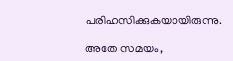പരിഹസിക്കുകയായിരുന്നു.

അതേ സമയം,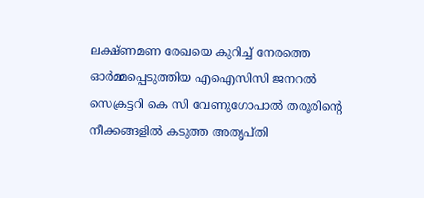ലക്ഷ്ണമണ രേഖയെ കുറിച്ച് നേരത്തെ ഓര്‍മ്മപ്പെടുത്തിയ എഐസിസി ജനറല്‍ സെക്രട്ടറി കെ സി വേണുഗോപാല്‍ തരൂരിന്‍റെ നീക്കങ്ങളില്‍ കടുത്ത അതൃപ്തി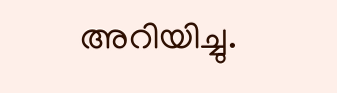അറിയിച്ചു.